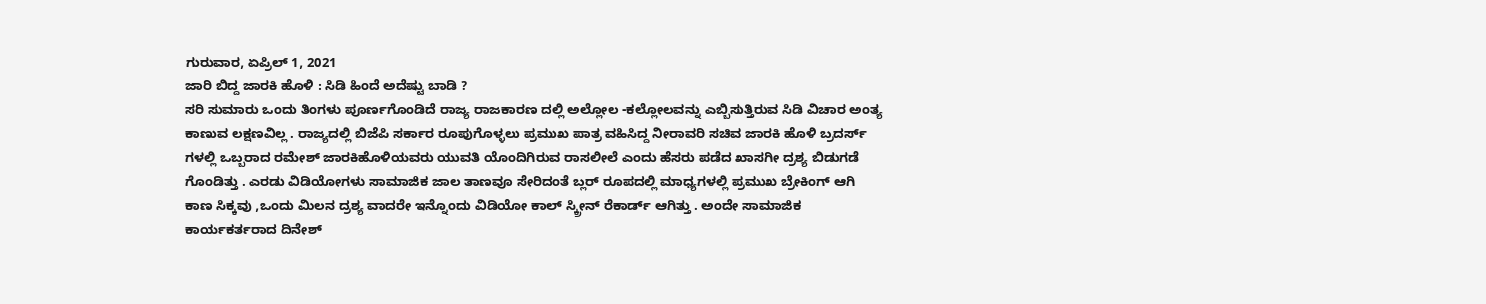ಗುರುವಾರ, ಏಪ್ರಿಲ್ 1, 2021
ಜಾರಿ ಬಿದ್ದ ಜಾರಕಿ ಹೊಳಿ : ಸಿಡಿ ಹಿಂದೆ ಅದೆಷ್ಟು ಬಾಡಿ ?
ಸರಿ ಸುಮಾರು ಒಂದು ತಿಂಗಳು ಪೂರ್ಣಗೊಂಡಿದೆ ರಾಜ್ಯ ರಾಜಕಾರಣ ದಲ್ಲಿ ಅಲ್ಲೋಲ -ಕಲ್ಲೋಲವನ್ನು ಎಬ್ಬಿಸುತ್ತಿರುವ ಸಿಡಿ ವಿಚಾರ ಅಂತ್ಯ ಕಾಣುವ ಲಕ್ಷಣವಿಲ್ಲ . ರಾಜ್ಯದಲ್ಲಿ ಬಿಜೆಪಿ ಸರ್ಕಾರ ರೂಪುಗೊಳ್ಳಲು ಪ್ರಮುಖ ಪಾತ್ರ ವಹಿಸಿದ್ದ ನೀರಾವರಿ ಸಚಿವ ಜಾರಕಿ ಹೊಳಿ ಬ್ರದರ್ಸ್ ಗಳಲ್ಲಿ ಒಬ್ಬರಾದ ರಮೇಶ್ ಜಾರಕಿಹೊಳಿಯವರು ಯುವತಿ ಯೊಂದಿಗಿರುವ ರಾಸಲೀಲೆ ಎಂದು ಹೆಸರು ಪಡೆದ ಖಾಸಗೀ ದ್ರಶ್ಯ ಬಿಡುಗಡೆ ಗೊಂಡಿತ್ತು . ಎರಡು ವಿಡಿಯೋಗಳು ಸಾಮಾಜಿಕ ಜಾಲ ತಾಣವೂ ಸೇರಿದಂತೆ ಬ್ಲರ್ ರೂಪದಲ್ಲಿ ಮಾಧ್ಯಗಳಲ್ಲಿ ಪ್ರಮುಖ ಬ್ರೇಕಿಂಗ್ ಆಗಿ ಕಾಣ ಸಿಕ್ಕವು ,ಒಂದು ಮಿಲನ ದ್ರಶ್ಯ ವಾದರೇ ಇನ್ನೊಂದು ವಿಡಿಯೋ ಕಾಲ್ ಸ್ಕ್ರೀನ್ ರೆಕಾರ್ಡ್ ಆಗಿತ್ತು . ಅಂದೇ ಸಾಮಾಜಿಕ ಕಾರ್ಯಕರ್ತರಾದ ದಿನೇಶ್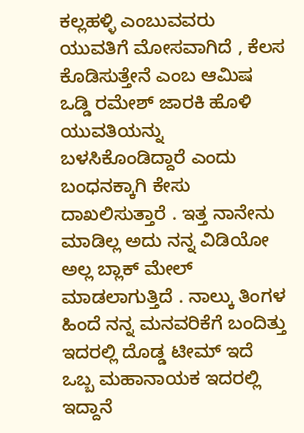ಕಲ್ಲಹಳ್ಳಿ ಎಂಬುವವರು ಯುವತಿಗೆ ಮೋಸವಾಗಿದೆ , ಕೆಲಸ ಕೊಡಿಸುತ್ತೇನೆ ಎಂಬ ಆಮಿಷ ಒಡ್ಡಿ ರಮೇಶ್ ಜಾರಕಿ ಹೊಳಿ ಯುವತಿಯನ್ನು ಬಳಸಿಕೊಂಡಿದ್ದಾರೆ ಎಂದು ಬಂಧನಕ್ಕಾಗಿ ಕೇಸು ದಾಖಲಿಸುತ್ತಾರೆ . ಇತ್ತ ನಾನೇನು ಮಾಡಿಲ್ಲ ಅದು ನನ್ನ ವಿಡಿಯೋ ಅಲ್ಲ ಬ್ಲಾಕ್ ಮೇಲ್ ಮಾಡಲಾಗುತ್ತಿದೆ . ನಾಲ್ಕು ತಿಂಗಳ ಹಿಂದೆ ನನ್ನ ಮನವರಿಕೆಗೆ ಬಂದಿತ್ತು ಇದರಲ್ಲಿ ದೊಡ್ಡ ಟೀಮ್ ಇದೆ ಒಬ್ಬ ಮಹಾನಾಯಕ ಇದರಲ್ಲಿ ಇದ್ದಾನೆ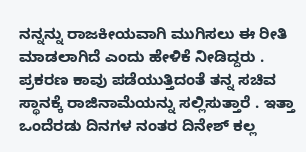ನನ್ನನ್ನು ರಾಜಕೀಯವಾಗಿ ಮುಗಿಸಲು ಈ ರೀತಿ ಮಾಡಲಾಗಿದೆ ಎಂದು ಹೇಳಿಕೆ ನೀಡಿದ್ದರು .
ಪ್ರಕರಣ ಕಾವು ಪಡೆಯುತ್ತಿದಂತೆ ತನ್ನ ಸಚಿವ ಸ್ಥಾನಕ್ಕೆ ರಾಜಿನಾಮೆಯನ್ನು ಸಲ್ಲಿಸುತ್ತಾರೆ . ಇತ್ತಾ ಒಂದೆರಡು ದಿನಗಳ ನಂತರ ದಿನೇಶ್ ಕಲ್ಲ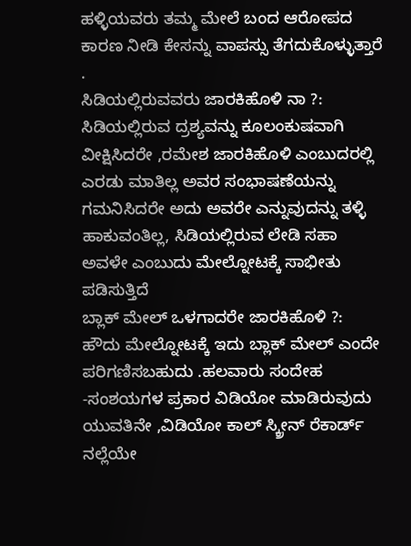ಹಳ್ಳಿಯವರು ತಮ್ಮ ಮೇಲೆ ಬಂದ ಆರೋಪದ ಕಾರಣ ನೀಡಿ ಕೇಸನ್ನು ವಾಪಸ್ಸು ತೆಗದುಕೊಳ್ಳುತ್ತಾರೆ .
ಸಿಡಿಯಲ್ಲಿರುವವರು ಜಾರಕಿಹೊಳಿ ನಾ ?: ಸಿಡಿಯಲ್ಲಿರುವ ದ್ರಶ್ಯವನ್ನು ಕೂಲಂಕುಷವಾಗಿ ವೀಕ್ಷಿಸಿದರೇ ,ರಮೇಶ ಜಾರಕಿಹೊಳಿ ಎಂಬುದರಲ್ಲಿ ಎರಡು ಮಾತಿಲ್ಲ ಅವರ ಸಂಭಾಷಣೆಯನ್ನು ಗಮನಿಸಿದರೇ ಅದು ಅವರೇ ಎನ್ನುವುದನ್ನು ತಳ್ಳಿ ಹಾಕುವಂತಿಲ್ಲ, ಸಿಡಿಯಲ್ಲಿರುವ ಲೇಡಿ ಸಹಾ ಅವಳೇ ಎಂಬುದು ಮೇಲ್ನೋಟಕ್ಕೆ ಸಾಭೀತು ಪಡಿಸುತ್ತಿದೆ
ಬ್ಲಾಕ್ ಮೇಲ್ ಒಳಗಾದರೇ ಜಾರಕಿಹೊಳಿ ?:
ಹೌದು ಮೇಲ್ನೋಟಕ್ಕೆ ಇದು ಬ್ಲಾಕ್ ಮೇಲ್ ಎಂದೇ ಪರಿಗಣಿಸಬಹುದು .ಹಲವಾರು ಸಂದೇಹ -ಸಂಶಯಗಳ ಪ್ರಕಾರ ವಿಡಿಯೋ ಮಾಡಿರುವುದು ಯುವತಿನೇ ,ವಿಡಿಯೋ ಕಾಲ್ ಸ್ಕ್ರೀನ್ ರೆಕಾರ್ಡ್ ನಲ್ಲೆಯೇ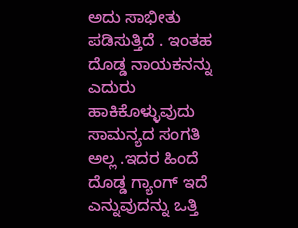ಅದು ಸಾಭೀತು ಪಡಿಸುತ್ತಿದೆ . ಇಂತಹ ದೊಡ್ಡ ನಾಯಕನನ್ನು ಎದುರು ಹಾಕಿಕೊಳ್ಳುವುದು ಸಾಮನ್ಯದ ಸಂಗತಿ ಅಲ್ಲ .ಇದರ ಹಿಂದೆ ದೊಡ್ಡ ಗ್ಯಾಂಗ್ ಇದೆ ಎನ್ನುವುದನ್ನು ಒತ್ತಿ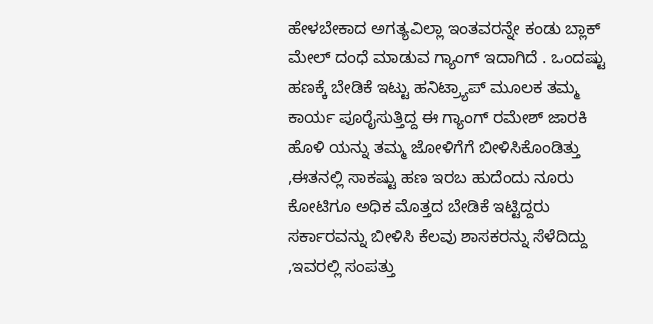ಹೇಳಬೇಕಾದ ಅಗತ್ಯವಿಲ್ಲಾ ಇಂತವರನ್ನೇ ಕಂಡು ಬ್ಲಾಕ್ ಮೇಲ್ ದಂಧೆ ಮಾಡುವ ಗ್ಯಾಂಗ್ ಇದಾಗಿದೆ . ಒಂದಷ್ಟು ಹಣಕ್ಕೆ ಬೇಡಿಕೆ ಇಟ್ಟು ಹನಿಟ್ರ್ಯಾಪ್ ಮೂಲಕ ತಮ್ಮ ಕಾರ್ಯ ಪೂರೈಸುತ್ತಿದ್ದ ಈ ಗ್ಯಾಂಗ್ ರಮೇಶ್ ಜಾರಕಿ ಹೊಳಿ ಯನ್ನು ತಮ್ಮ ಜೋಳಿಗೆಗೆ ಬೀಳಿಸಿಕೊಂಡಿತ್ತು ,ಈತನಲ್ಲಿ ಸಾಕಷ್ಟು ಹಣ ಇರಬ ಹುದೆಂದು ನೂರು ಕೋಟಿಗೂ ಅಧಿಕ ಮೊತ್ತದ ಬೇಡಿಕೆ ಇಟ್ಟಿದ್ದರು ಸರ್ಕಾರವನ್ನು ಬೀಳಿಸಿ ಕೆಲವು ಶಾಸಕರನ್ನು ಸೆಳೆದಿದ್ದು ,ಇವರಲ್ಲಿ ಸಂಪತ್ತು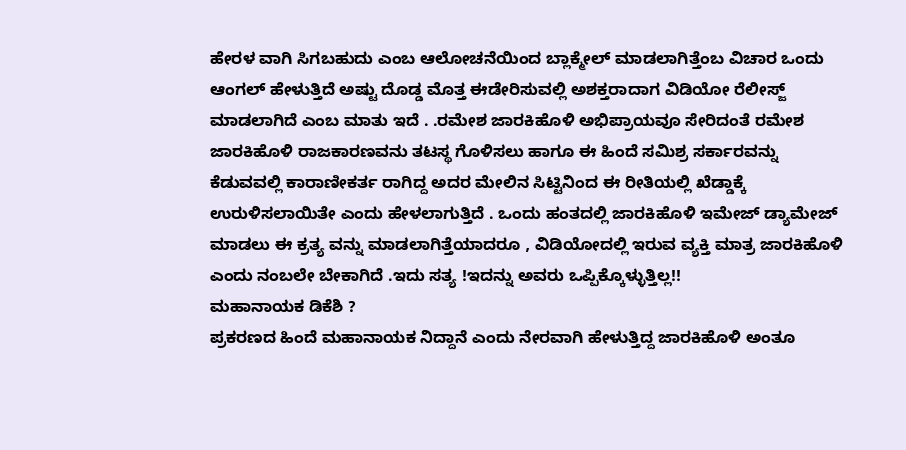ಹೇರಳ ವಾಗಿ ಸಿಗಬಹುದು ಎಂಬ ಆಲೋಚನೆಯಿಂದ ಬ್ಲಾಕ್ಮೇಲ್ ಮಾಡಲಾಗಿತ್ತೆಂಬ ವಿಚಾರ ಒಂದು ಆಂಗಲ್ ಹೇಳುತ್ತಿದೆ ಅಷ್ಟು ದೊಡ್ಡ ಮೊತ್ತ ಈಡೇರಿಸುವಲ್ಲಿ ಅಶಕ್ತರಾದಾಗ ವಿಡಿಯೋ ರೆಲೀಸ್ಜ್ ಮಾಡಲಾಗಿದೆ ಎಂಬ ಮಾತು ಇದೆ . .ರಮೇಶ ಜಾರಕಿಹೊಳಿ ಅಭಿಪ್ರಾಯವೂ ಸೇರಿದಂತೆ ರಮೇಶ ಜಾರಕಿಹೊಳಿ ರಾಜಕಾರಣವನು ತಟಸ್ಥ ಗೊಳಿಸಲು ಹಾಗೂ ಈ ಹಿಂದೆ ಸಮಿಶ್ರ ಸರ್ಕಾರವನ್ನು ಕೆಡುವವಲ್ಲಿ ಕಾರಾಣೀಕರ್ತ ರಾಗಿದ್ದ ಅದರ ಮೇಲಿನ ಸಿಟ್ಟಿನಿಂದ ಈ ರೀತಿಯಲ್ಲಿ ಖೆಡ್ಡಾಕ್ಕೆ ಉರುಳಿಸಲಾಯಿತೇ ಎಂದು ಹೇಳಲಾಗುತ್ತಿದೆ . ಒಂದು ಹಂತದಲ್ಲಿ ಜಾರಕಿಹೊಳಿ ಇಮೇಜ್ ಡ್ಯಾಮೇಜ್ ಮಾಡಲು ಈ ಕ್ರತ್ಯ ವನ್ನು ಮಾಡಲಾಗಿತ್ತೆಯಾದರೂ , ವಿಡಿಯೋದಲ್ಲಿ ಇರುವ ವ್ಯಕ್ತಿ ಮಾತ್ರ ಜಾರಕಿಹೊಳಿ ಎಂದು ನಂಬಲೇ ಬೇಕಾಗಿದೆ .ಇದು ಸತ್ಯ !ಇದನ್ನು ಅವರು ಒಪ್ಪಿಕ್ಕೊಳ್ಳುತ್ತಿಲ್ಲ!!
ಮಹಾನಾಯಕ ಡಿಕೆಶಿ ?
ಪ್ರಕರಣದ ಹಿಂದೆ ಮಹಾನಾಯಕ ನಿದ್ದಾನೆ ಎಂದು ನೇರವಾಗಿ ಹೇಳುತ್ತಿದ್ದ ಜಾರಕಿಹೊಳಿ ಅಂತೂ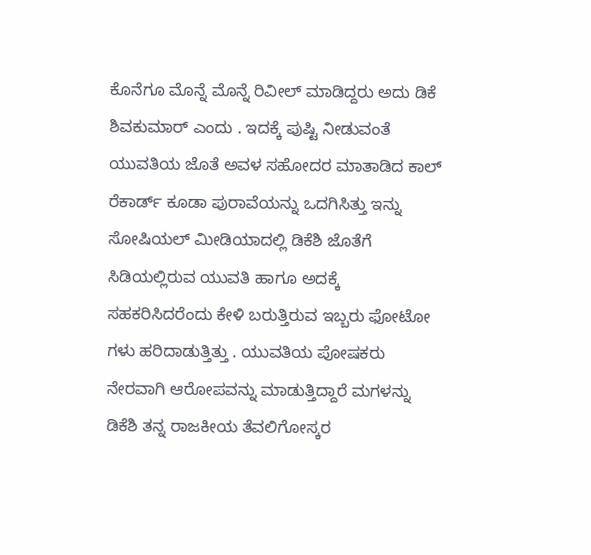ಕೊನೆಗೂ ಮೊನ್ನೆ ಮೊನ್ನೆ ರಿವೀಲ್ ಮಾಡಿದ್ದರು ಅದು ಡಿಕೆ ಶಿವಕುಮಾರ್ ಎಂದು . ಇದಕ್ಕೆ ಪುಷ್ಟಿ ನೀಡುವಂತೆ ಯುವತಿಯ ಜೊತೆ ಅವಳ ಸಹೋದರ ಮಾತಾಡಿದ ಕಾಲ್ ರೆಕಾರ್ಡ್ ಕೂಡಾ ಪುರಾವೆಯನ್ನು ಒದಗಿಸಿತ್ತು ಇನ್ನು ಸೋಷಿಯಲ್ ಮೀಡಿಯಾದಲ್ಲಿ ಡಿಕೆಶಿ ಜೊತೆಗೆ ಸಿಡಿಯಲ್ಲಿರುವ ಯುವತಿ ಹಾಗೂ ಅದಕ್ಕೆ ಸಹಕರಿಸಿದರೆಂದು ಕೇಳಿ ಬರುತ್ತಿರುವ ಇಬ್ಬರು ಫೋಟೋ ಗಳು ಹರಿದಾಡುತ್ತಿತ್ತು . ಯುವತಿಯ ಪೋಷಕರು ನೇರವಾಗಿ ಆರೋಪವನ್ನು ಮಾಡುತ್ತಿದ್ದಾರೆ ಮಗಳನ್ನು ಡಿಕೆಶಿ ತನ್ನ ರಾಜಕೀಯ ತೆವಲಿಗೋಸ್ಕರ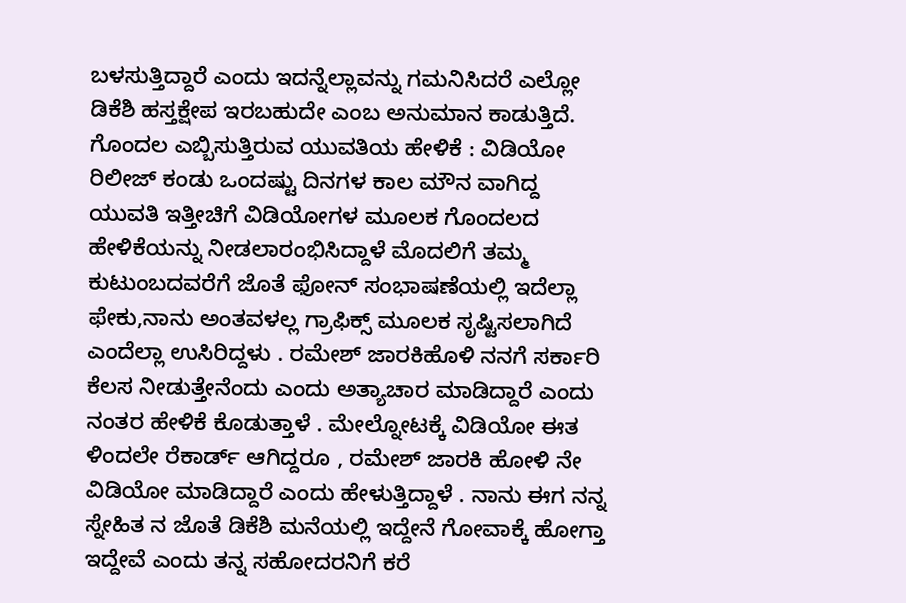ಬಳಸುತ್ತಿದ್ದಾರೆ ಎಂದು ಇದನ್ನೆಲ್ಲಾವನ್ನು ಗಮನಿಸಿದರೆ ಎಲ್ಲೋ ಡಿಕೆಶಿ ಹಸ್ತಕ್ಷೇಪ ಇರಬಹುದೇ ಎಂಬ ಅನುಮಾನ ಕಾಡುತ್ತಿದೆ.
ಗೊಂದಲ ಎಬ್ಬಿಸುತ್ತಿರುವ ಯುವತಿಯ ಹೇಳಿಕೆ : ವಿಡಿಯೋ ರಿಲೀಜ್ ಕಂಡು ಒಂದಷ್ಟು ದಿನಗಳ ಕಾಲ ಮೌನ ವಾಗಿದ್ದ ಯುವತಿ ಇತ್ತೀಚಿಗೆ ವಿಡಿಯೋಗಳ ಮೂಲಕ ಗೊಂದಲದ ಹೇಳಿಕೆಯನ್ನು ನೀಡಲಾರಂಭಿಸಿದ್ದಾಳೆ ಮೊದಲಿಗೆ ತಮ್ಮ ಕುಟುಂಬದವರೆಗೆ ಜೊತೆ ಫೋನ್ ಸಂಭಾಷಣೆಯಲ್ಲಿ ಇದೆಲ್ಲಾ ಫೇಕು,ನಾನು ಅಂತವಳಲ್ಲ ಗ್ರಾಫಿಕ್ಸ್ ಮೂಲಕ ಸೃಷ್ಟಿಸಲಾಗಿದೆ ಎಂದೆಲ್ಲಾ ಉಸಿರಿದ್ದಳು . ರಮೇಶ್ ಜಾರಕಿಹೊಳಿ ನನಗೆ ಸರ್ಕಾರಿ ಕೆಲಸ ನೀಡುತ್ತೇನೆಂದು ಎಂದು ಅತ್ಯಾಚಾರ ಮಾಡಿದ್ದಾರೆ ಎಂದು ನಂತರ ಹೇಳಿಕೆ ಕೊಡುತ್ತಾಳೆ . ಮೇಲ್ನೋಟಕ್ಕೆ ವಿಡಿಯೋ ಈತ ಳಿಂದಲೇ ರೆಕಾರ್ಡ್ ಆಗಿದ್ದರೂ , ರಮೇಶ್ ಜಾರಕಿ ಹೋಳಿ ನೇ ವಿಡಿಯೋ ಮಾಡಿದ್ದಾರೆ ಎಂದು ಹೇಳುತ್ತಿದ್ದಾಳೆ . ನಾನು ಈಗ ನನ್ನ ಸ್ನೇಹಿತ ನ ಜೊತೆ ಡಿಕೆಶಿ ಮನೆಯಲ್ಲಿ ಇದ್ದೇನೆ ಗೋವಾಕ್ಕೆ ಹೋಗ್ತಾ ಇದ್ದೇವೆ ಎಂದು ತನ್ನ ಸಹೋದರನಿಗೆ ಕರೆ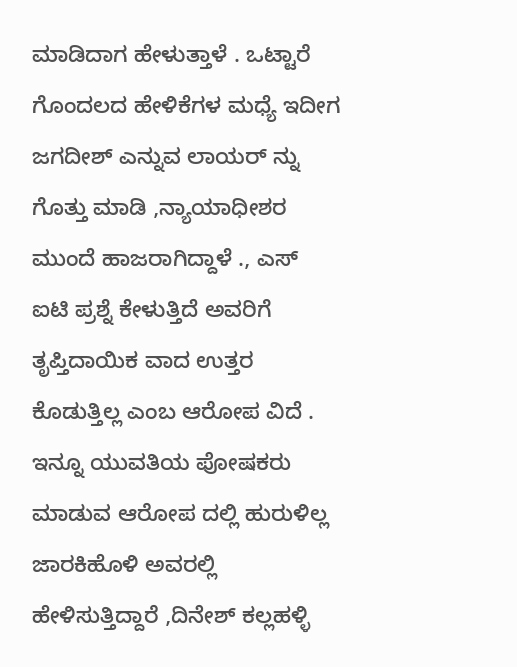ಮಾಡಿದಾಗ ಹೇಳುತ್ತಾಳೆ . ಒಟ್ಟಾರೆ ಗೊಂದಲದ ಹೇಳಿಕೆಗಳ ಮಧ್ಯೆ ಇದೀಗ ಜಗದೀಶ್ ಎನ್ನುವ ಲಾಯರ್ ನ್ನು ಗೊತ್ತು ಮಾಡಿ ,ನ್ಯಾಯಾಧೀಶರ ಮುಂದೆ ಹಾಜರಾಗಿದ್ದಾಳೆ ., ಎಸ್ ಐಟಿ ಪ್ರಶ್ನೆ ಕೇಳುತ್ತಿದೆ ಅವರಿಗೆ ತೃಪ್ತಿದಾಯಿಕ ವಾದ ಉತ್ತರ ಕೊಡುತ್ತಿಲ್ಲ ಎಂಬ ಆರೋಪ ವಿದೆ . ಇನ್ನೂ ಯುವತಿಯ ಪೋಷಕರು ಮಾಡುವ ಆರೋಪ ದಲ್ಲಿ ಹುರುಳಿಲ್ಲ ಜಾರಕಿಹೊಳಿ ಅವರಲ್ಲಿ ಹೇಳಿಸುತ್ತಿದ್ದಾರೆ ,ದಿನೇಶ್ ಕಲ್ಲಹಳ್ಳಿ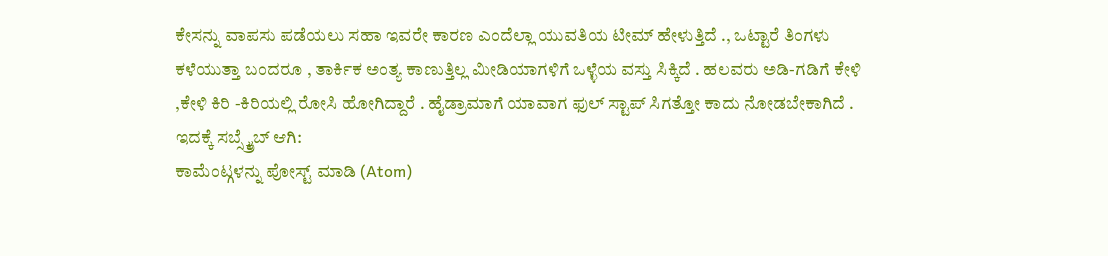ಕೇಸನ್ನು ವಾಪಸು ಪಡೆಯಲು ಸಹಾ ಇವರೇ ಕಾರಣ ಎಂದೆಲ್ಲಾ ಯುವತಿಯ ಟೀಮ್ ಹೇಳುತ್ತಿದೆ ., ಒಟ್ಟಾರೆ ತಿಂಗಳು ಕಳೆಯುತ್ತಾ ಬಂದರೂ , ತಾರ್ಕಿಕ ಅಂತ್ಯ ಕಾಣುತ್ತಿಲ್ಲ ಮೀಡಿಯಾಗಳಿಗೆ ಒಳ್ಳೆಯ ವಸ್ತು ಸಿಕ್ಕಿದೆ . ಹಲವರು ಅಡಿ-ಗಡಿಗೆ ಕೇಳಿ ,ಕೇಳಿ ಕಿರಿ -ಕಿರಿಯಲ್ಲಿ ರೋಸಿ ಹೋಗಿದ್ದಾರೆ . ಹೈಡ್ರಾಮಾಗೆ ಯಾವಾಗ ಫುಲ್ ಸ್ಟಾಪ್ ಸಿಗತ್ತೋ ಕಾದು ನೋಡಬೇಕಾಗಿದೆ .
ಇದಕ್ಕೆ ಸಬ್ಸ್ಕ್ರೈಬ್ ಆಗಿ:
ಕಾಮೆಂಟ್ಗಳನ್ನು ಪೋಸ್ಟ್ ಮಾಡಿ (Atom)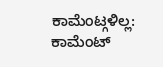ಕಾಮೆಂಟ್ಗಳಿಲ್ಲ:
ಕಾಮೆಂಟ್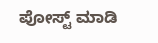ಪೋಸ್ಟ್ ಮಾಡಿ